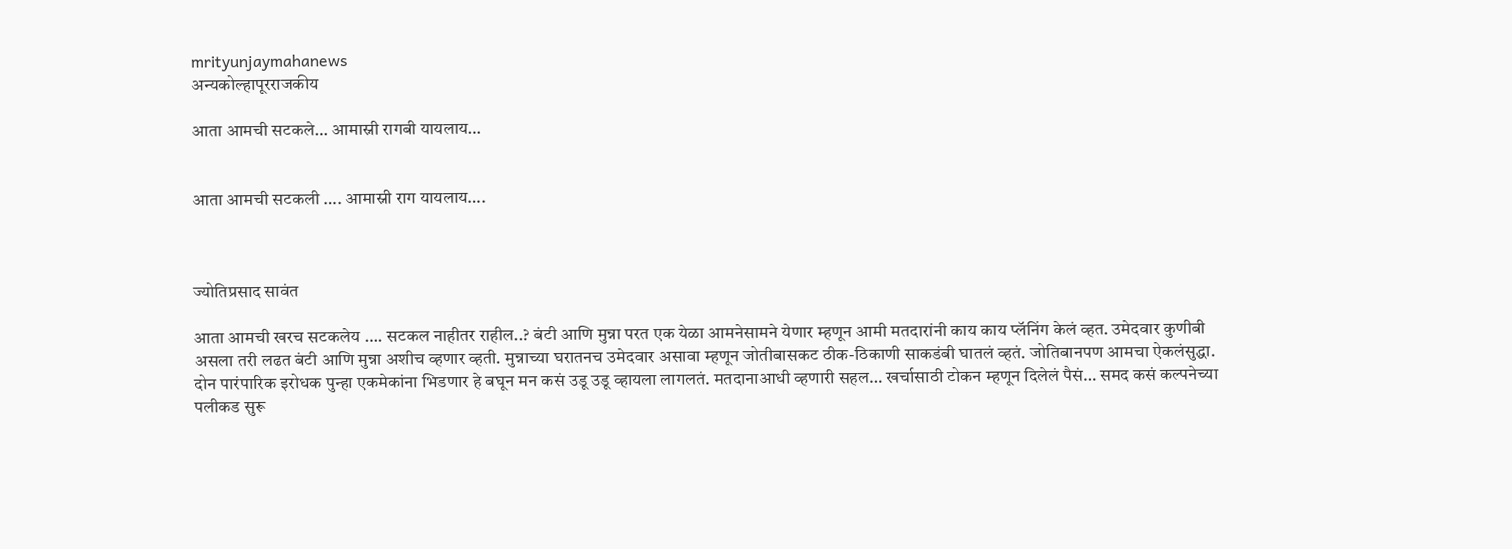mrityunjaymahanews
अन्यकोल्हापूरराजकीय

आता आमची सटकले… आमास्नी रागबी यायलाय…


आता आमची सटकली …. आमास्नी राग यायलाय….



ज्योतिप्रसाद सावंत

आता आमची खरच सटकलेय …. सटकल नाहीतर राहील..? बंटी आणि मुन्ना परत एक येळा आमनेसामने येणार म्हणून आमी मतदारांनी काय काय प्लॅनिंग केलं व्हत. उमेदवार कुणीबी असला तरी लढत बंटी आणि मुन्ना अशीच व्हणार व्हती. मुन्नाच्या घरातनच उमेदवार असावा म्हणून जोतीबासकट ठीक-ठिकाणी साकडंबी घातलं व्हतं. जोतिबानपण आमचा ऐकलंसुद्धा. दोन पारंपारिक इरोधक पुन्हा एकमेकांना भिडणार हे बघून मन कसं उडू उडू व्हायला लागलतं. मतदानाआधी व्हणारी सहल… खर्चासाठी टोकन म्हणून दिलेलं पैसं… समद कसं कल्पनेच्या पलीकड सुरू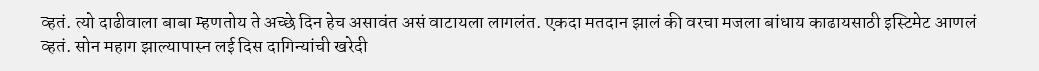व्हतं. त्यो दाढीवाला बाबा म्हणतोय ते अच्छे दिन हेच असावंत असं वाटायला लागलंत. एकदा मतदान झालं की वरचा मजला बांधाय काढायसाठी इस्टिमेट आणलं व्हतं. सोन महाग झाल्यापास्न लई दिस दागिन्यांची खरेदी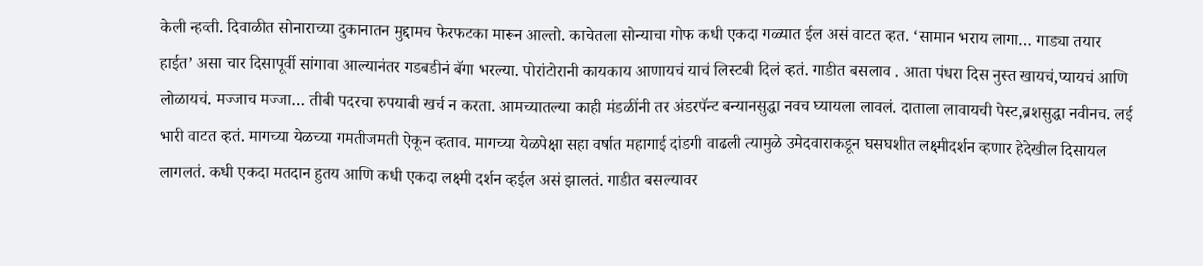केली न्हव्ती. दिवाळीत सोनाराच्या दुकानातन मुद्दामच फेरफटका मारून आल्तो. काचेतला सोन्याचा गोफ कधी एकदा गळ्यात ईल असं वाटत व्हत. ‘सामान भराय लागा… गाड्या तयार हाईत’ असा चार दिसापूर्वी सांगावा आल्यानंतर गडबडीनं बॅगा भरल्या. पोरांटोरानी कायकाय आणायचं याचं लिस्टबी दिलं व्हतं. गाडीत बसलाव . आता पंधरा दिस नुस्त खायचं,प्यायचं आणि लोळायचं. मज्जाच मज्जा… तीबी पदरचा रुपयाबी खर्च न करता. आमच्यातल्या काही मंडळींनी तर अंडरपॅन्ट बन्यानसुद्धा नवच घ्यायला लावलं. दाताला लावायची पेस्ट,ब्रशसुद्धा नवीनच. लई भारी वाटत व्हतं. मागच्या येळच्या गमतीजमती ऐकून व्हताव. मागच्या येळपेक्षा सहा वर्षात महागाई दांडगी वाढली त्यामुळे उमेदवाराकडून घसघशीत लक्ष्मीदर्शन व्हणार हेदेखील दिसायल लागलतं. कधी एकदा मतदान हुतय आणि कधी एकदा लक्ष्मी दर्शन व्हईल असं झालतं. गाडीत बसल्यावर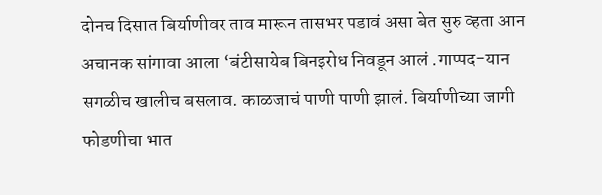दोनच दिसात बिर्याणीवर ताव मारून तासभर पडावं असा बेत सुरु व्हता आन अचानक सांगावा आला ‘बंटीसायेब बिनइरोध निवडून आलं .गाप्पद-यान सगळीच खालीच बसलाव. काळजाचं पाणी पाणी झालं. बिर्याणीच्या जागी फोडणीचा भात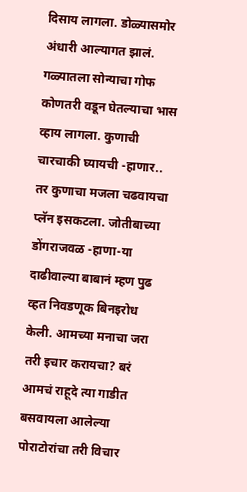दिसाय लागला. डोळ्यासमोर अंधारी आल्यागत झालं. गळ्यातला सोन्याचा गोफ कोणतरी वडून घेतल्याचा भास व्हाय लागला. कुणाची चारचाकी घ्यायची -हाणार.. तर कुणाचा मजला चढवायचा प्लॅन इसकटला. जोतीबाच्या डोंगराजवळ -हाणा-या दाढीवाल्या बाबानं म्हण पुढ व्हत निवडणूक बिनइरोध केली. आमच्या मनाचा जरा तरी इचार करायचा? बरं आमचं राहूदे त्या गाडीत बसवायला आलेल्या पोराटोरांचा तरी विचार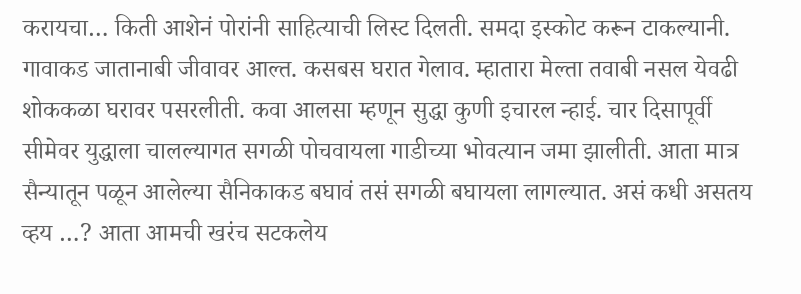करायचा… किती आशेनं पोरांनी साहित्याची लिस्ट दिलती. समदा इस्कोट करून टाकल्यानी. गावाकड जातानाबी जीवावर आल्त. कसबस घरात गेलाव. म्हातारा मेल्ता तवाबी नसल येवढी शोककळा घरावर पसरलीती. कवा आलसा म्हणून सुद्धा कुणी इचारल न्हाई. चार दिसापूर्वी सीमेवर युद्धाला चालल्यागत सगळी पोचवायला गाडीच्या भोवत्यान जमा झालीती. आता मात्र सैन्यातून पळून आलेल्या सैनिकाकड बघावं तसं सगळी बघायला लागल्यात. असं कधी असतय व्हय …? आता आमची खरंच सटकलेय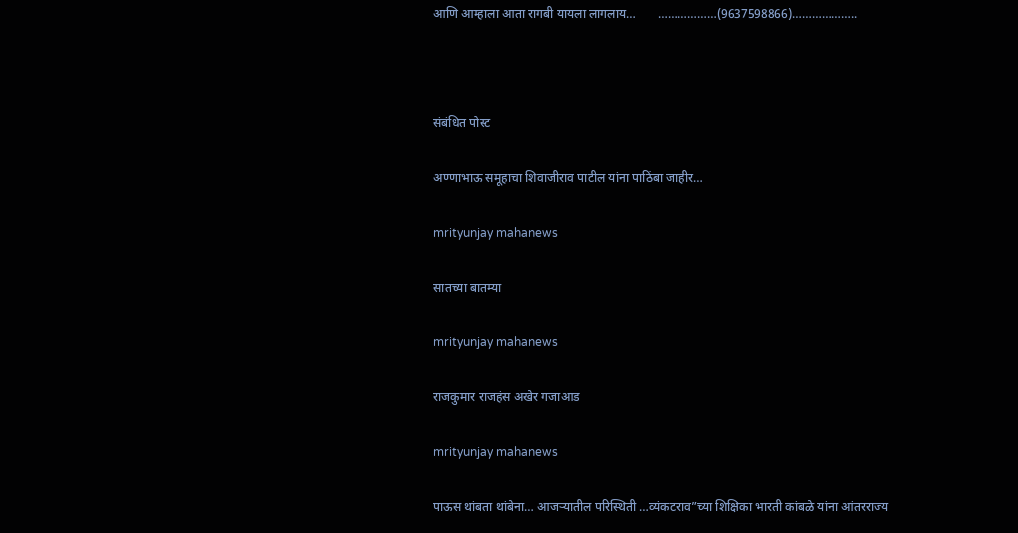आणि आम्हाला आता रागबी यायला लागलाय…       ………………(9637598866)………………..



संबंधित पोस्ट

अण्णाभाऊ समूहाचा शिवाजीराव पाटील यांना पाठिंबा जाहीर…

mrityunjay mahanews

सातच्या बातम्या

mrityunjay mahanews

राजकुमार राजहंस अखेर गजाआड

mrityunjay mahanews

पाऊस थांबता थांबेना… आजऱ्यातील परिस्थिती …व्यंकटराव”च्या शिक्षिका भारती कांबळे यांना आंतरराज्य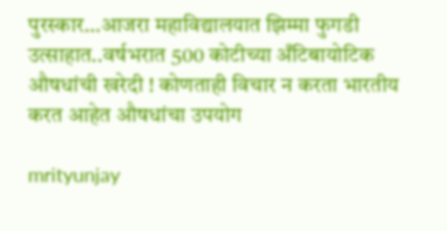पुरस्कार…आजरा महाविद्यालयात झिम्मा फुगडी उत्साहात..वर्षभरात 500 कोटीच्या अँटिबायोटिक औषधांची खरेदी ! कोणताही विचार न करता भारतीय करत आहेत औषधांचा उपयोग

mrityunjay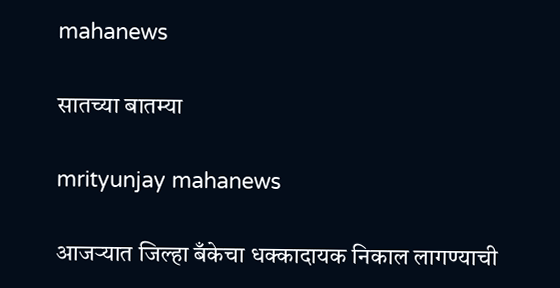mahanews

सातच्या बातम्या

mrityunjay mahanews

आजऱ्यात जिल्हा बँकेचा धक्कादायक निकाल लागण्याची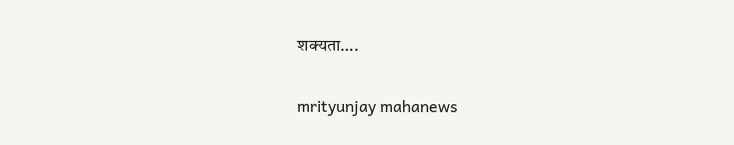शक्यता….

mrityunjay mahanews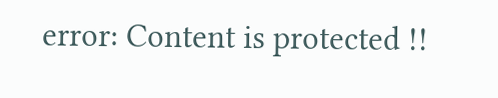error: Content is protected !!